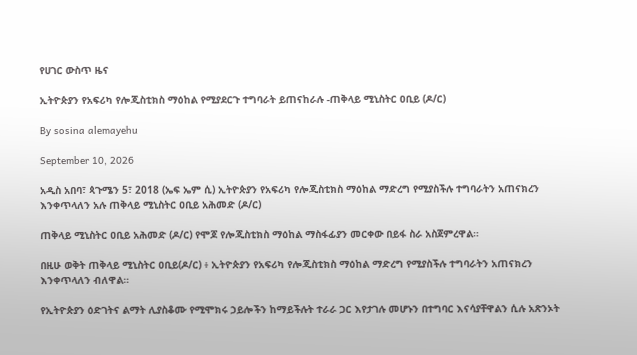የሀገር ውስጥ ዜና

ኢትዮጵያን የአፍሪካ የሎጂስቲክስ ማዕከል የሚያደርጉ ተግባራት ይጠናከራሉ -ጠቅላይ ሚኒስትር ዐቢይ (ዶ/ር)

By sosina alemayehu

September 10, 2026

አዲስ አበባ፣ ጳጉሜን 5፣ 2018 (ኤፍ ኤም ሲ) ኢትዮጵያን የአፍሪካ የሎጂስቲክስ ማዕከል ማድረግ የሚያስችሉ ተግባራትን አጠናክረን እንቀጥላለን አሉ ጠቅላይ ሚኒስትር ዐቢይ አሕመድ (ዶ/ር)

ጠቅላይ ሚኒስትር ዐቢይ አሕመድ (ዶ/ር) የሞጆ የሎጂስቲክስ ማዕከል ማስፋፊያን መርቀው በይፋ ስራ አስጀምረዋል።

በዚሁ ወቅት ጠቅላይ ሚኒስትር ዐቢይ(ዶ/ር) ፥ ኢትዮጵያን የአፍሪካ የሎጂስቲክስ ማዕከል ማድረግ የሚያስችሉ ተግባራትን አጠናክረን እንቀጥላለን ብለዋል።

የኢትዮጵያን ዕድገትና ልማት ሊያስቆሙ የሚሞክሩ ኃይሎችን ከማይችሉት ተራራ ጋር እየታገሉ መሆኑን በተግባር እናሳያቸዋልን ሲሉ አጽንኦት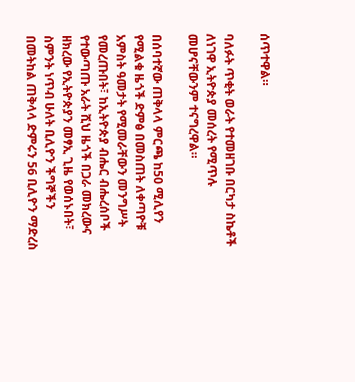ሰጥተዋል።

ባለፉት ጥቂት ወራት የተመዘገቡ በርካታ ስኬቶች ለነገዋ ኢትዮጵያ መሰረት የሚጥሉ መሆናቸውንም ተናግረዋል።

በሰባተኛው ጠቅላላ ምርጫ ከ50 ሚሊየን የሚልቁ ዜጎች ድምፅ በመስጠት ለቀጣዮቹ አምስት ዓመታት የሚመራቸውን መንግሥት የመረጡበት፣ ከኢትዮጵያ ብሔር ብሔረሰቦች የተውጣጡ አራት ሺህ ዜጎች በጋራ መክረውና ዘክረው የኢትዮጵያን መፃኢ ጊዜ የወሰኑበት፣ ስምንት ነጥብ ሁለት ቢሊዮን ችግኞችን በመትከል ጠቅላላ ድምሩን 56 ቢሊዮን ማድረስ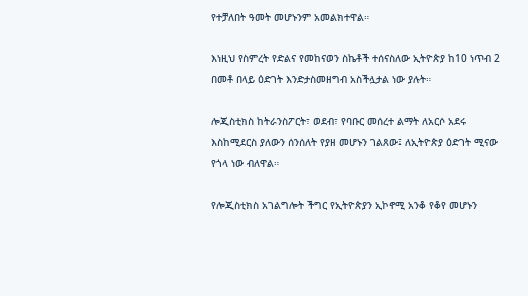የተቻለበት ዓመት መሆኑንም አመልክተዋል።

እነዚህ የስምረት የድልና የመከናወን ስኬቶች ተሰናስለው ኢትዮጵያ ከ10 ነጥብ 2 በመቶ በላይ ዕድገት እንድታስመዘግብ አስችሏታል ነው ያሉት።

ሎጂስቲክስ ከትራንስፖርት፣ ወደብ፣ የባቡር መሰረተ ልማት ለአርሶ አደሩ እስከሚደርስ ያለውን ሰንሰለት የያዘ መሆኑን ገልጸው፤ ለኢትዮጵያ ዕድገት ሚናው የጎላ ነው ብለዋል።

የሎጂስቲክስ አገልግሎት ችግር የኢትዮጵያን ኢኮኖሚ አንቆ የቆየ መሆኑን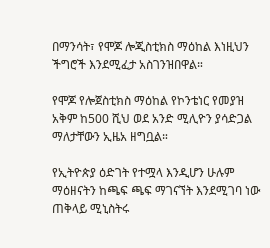በማንሳት፣ የሞጆ ሎጂስቲክስ ማዕከል እነዚህን ችግሮች እንደሚፈታ አስገንዝበዋል።

የሞጆ የሎጀስቲክስ ማዕከል የኮንቴነር የመያዝ አቅም ከ500 ሺህ ወደ አንድ ሚሊዮን ያሳድጋል ማለታቸውን ኢዜአ ዘግቧል።

የኢትዮጵያ ዕድገት የተሟላ እንዲሆን ሁሉም ማዕዘናትን ከጫፍ ጫፍ ማገናኘት እንደሚገባ ነው ጠቅላይ ሚኒስትሩ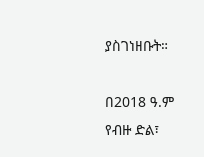ያስገነዘቡት።

በ2018 ዓ.ም የብዙ ድል፣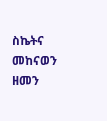ስኬትና መከናወን ዘመን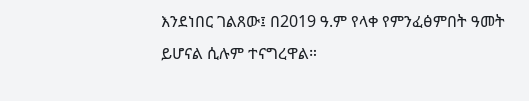እንደነበር ገልጸው፤ በ2019 ዓ.ም የላቀ የምንፈፅምበት ዓመት ይሆናል ሲሉም ተናግረዋል።